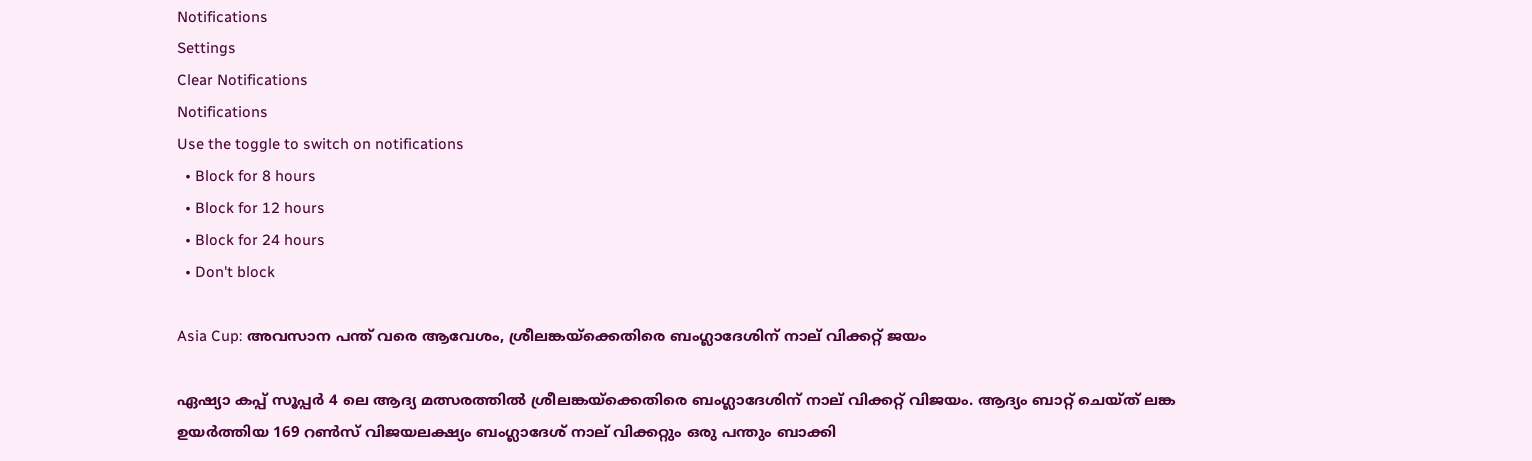Notifications
Settings
Clear Notifications
Notifications
Use the toggle to switch on notifications
  • Block for 8 hours
  • Block for 12 hours
  • Block for 24 hours
  • Don't block

Asia Cup: അവസാന പന്ത് വരെ ആവേശം, ശ്രീലങ്കയ്‌ക്കെതിരെ ബംഗ്ലാദേശിന് നാല് വിക്കറ്റ് ജയം

ഏഷ്യാ കപ്പ് സൂപ്പര്‍ 4 ലെ ആദ്യ മത്സരത്തില്‍ ശ്രീലങ്കയ്‌ക്കെതിരെ ബംഗ്ലാദേശിന് നാല് വിക്കറ്റ് വിജയം. ആദ്യം ബാറ്റ് ചെയ്ത് ലങ്ക ഉയര്‍ത്തിയ 169 റണ്‍സ് വിജയലക്ഷ്യം ബംഗ്ലാദേശ് നാല് വിക്കറ്റും ഒരു പന്തും ബാക്കി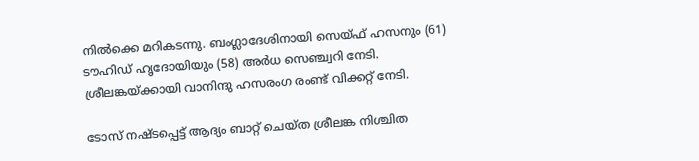നില്‍ക്കെ മറികടന്നു. ബംഗ്ലാദേശിനായി സെയ്ഫ് ഹസനും (61) ടൗഹിഡ് ഹൃദോയിയും (58) അര്‍ധ സെഞ്ച്വറി നേടി. ശ്രീലങ്കയ്ക്കായി വാനിന്ദു ഹസരംഗ രംണ്ട് വിക്കറ്റ് നേടി.

ടോസ് നഷ്ടപ്പെട്ട് ആദ്യം ബാറ്റ് ചെയ്ത ശ്രീലങ്ക നിശ്ചിത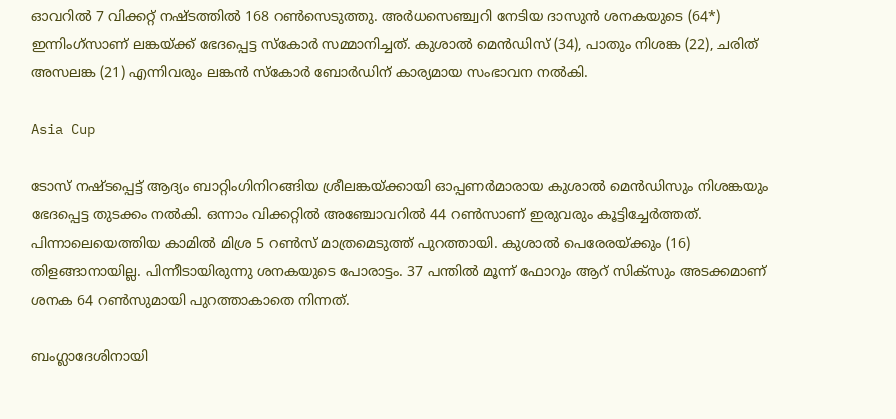ഓവറില്‍ 7 വിക്കറ്റ് നഷ്ടത്തില്‍ 168 റണ്‍സെടുത്തു. അര്‍ധസെഞ്ച്വറി നേടിയ ദാസുന്‍ ശനകയുടെ (64*) ഇന്നിംഗ്‌സാണ് ലങ്കയ്ക്ക് ഭേദപ്പെട്ട സ്‌കോര്‍ സമ്മാനിച്ചത്. കുശാല്‍ മെന്‍ഡിസ് (34), പാതും നിശങ്ക (22), ചരിത് അസലങ്ക (21) എന്നിവരും ലങ്കന്‍ സ്‌കോര്‍ ബോര്‍ഡിന് കാര്യമായ സംഭാവന നല്‍കി.

Asia Cup

ടോസ് നഷ്ടപ്പെട്ട് ആദ്യം ബാറ്റിംഗിനിറങ്ങിയ ശ്രീലങ്കയ്ക്കായി ഓപ്പണര്‍മാരായ കുശാല്‍ മെന്‍ഡിസും നിശങ്കയും ഭേദപ്പെട്ട തുടക്കം നല്‍കി. ഒന്നാം വിക്കറ്റില്‍ അഞ്ചോവറില്‍ 44 റണ്‍സാണ് ഇരുവരും കൂട്ടിച്ചേര്‍ത്തത്. പിന്നാലെയെത്തിയ കാമില്‍ മിശ്ര 5 റണ്‍സ് മാത്രമെടുത്ത് പുറത്തായി. കുശാല്‍ പെരേരയ്ക്കും (16) തിളങ്ങാനായില്ല. പിന്നീടായിരുന്നു ശനകയുടെ പോരാട്ടം. 37 പന്തില്‍ മൂന്ന് ഫോറും ആറ് സിക്‌സും അടക്കമാണ് ശനക 64 റണ്‍സുമായി പുറത്താകാതെ നിന്നത്.

ബംഗ്ലാദേശിനായി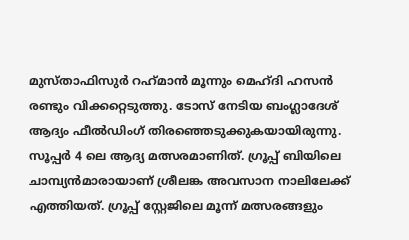മുസ്താഫിസുര്‍ റഹ്‌മാന്‍ മൂന്നും മെഹ്ദി ഹസന്‍ രണ്ടും വിക്കറ്റെടുത്തു. ടോസ് നേടിയ ബംഗ്ലാദേശ് ആദ്യം ഫീല്‍ഡിംഗ് തിരഞ്ഞെടുക്കുകയായിരുന്നു. സൂപ്പര്‍ 4 ലെ ആദ്യ മത്സരമാണിത്. ഗ്രൂപ്പ് ബിയിലെ ചാമ്പ്യന്‍മാരായാണ് ശ്രീലങ്ക അവസാന നാലിലേക്ക് എത്തിയത്. ഗ്രൂപ്പ് സ്റ്റേജിലെ മൂന്ന് മത്സരങ്ങളും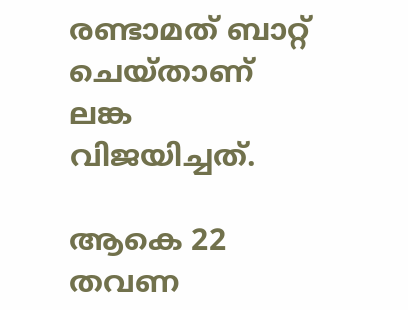രണ്ടാമത് ബാറ്റ് ചെയ്താണ് ലങ്ക വിജയിച്ചത്.

ആകെ 22 തവണ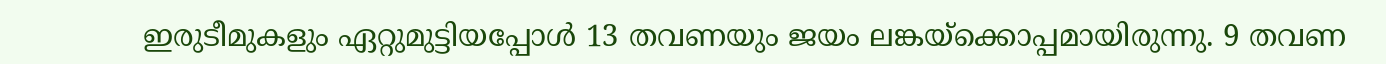ഇരുടീമുകളും ഏറ്റുമുട്ടിയപ്പോള്‍ 13 തവണയും ജയം ലങ്കയ്‌ക്കൊപ്പമായിരുന്നു. 9 തവണ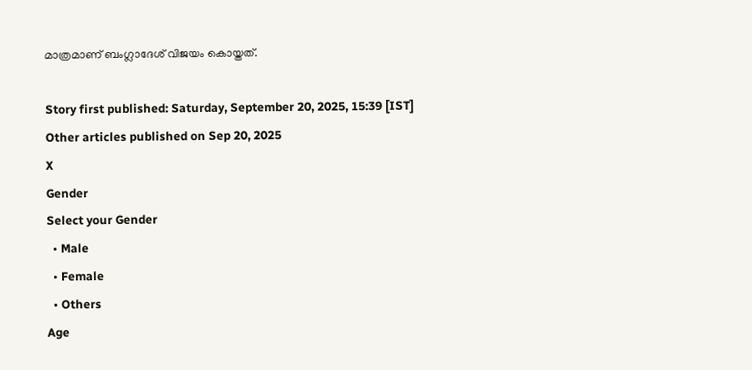മാത്രമാണ് ബംഗ്ലാദേശ് വിജയം കൊയ്തത്.

Story first published: Saturday, September 20, 2025, 15:39 [IST]
Other articles published on Sep 20, 2025
X
Gender
Select your Gender
  • Male
  • Female
  • Others
Age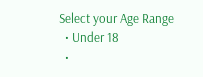Select your Age Range
  • Under 18
  •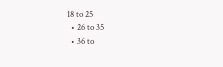18 to 25
  • 26 to 35
  • 36 to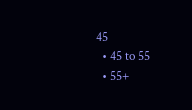45
  • 45 to 55
  • 55+